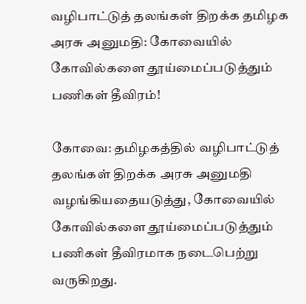வழிபாட்டுத் தலங்கள் திறக்க தமிழக அரசு அனுமதி: கோவையில் கோவில்களை தூய்மைப்படுத்தும் பணிகள் தீவிரம்!

கோவை: தமிழகத்தில் வழிபாட்டுத் தலங்கள் திறக்க அரசு அனுமதி வழங்கியதையடுத்து, கோவையில் கோவில்களை தூய்மைப்படுத்தும் பணிகள் தீவிரமாக நடைபெற்று வருகிறது.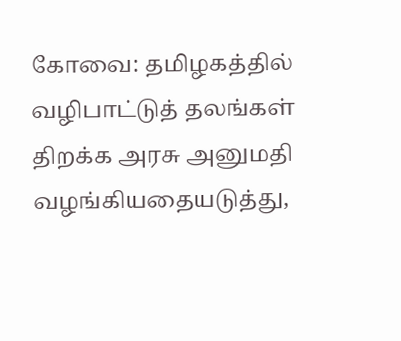கோவை: தமிழகத்தில் வழிபாட்டுத் தலங்கள் திறக்க அரசு அனுமதி வழங்கியதையடுத்து,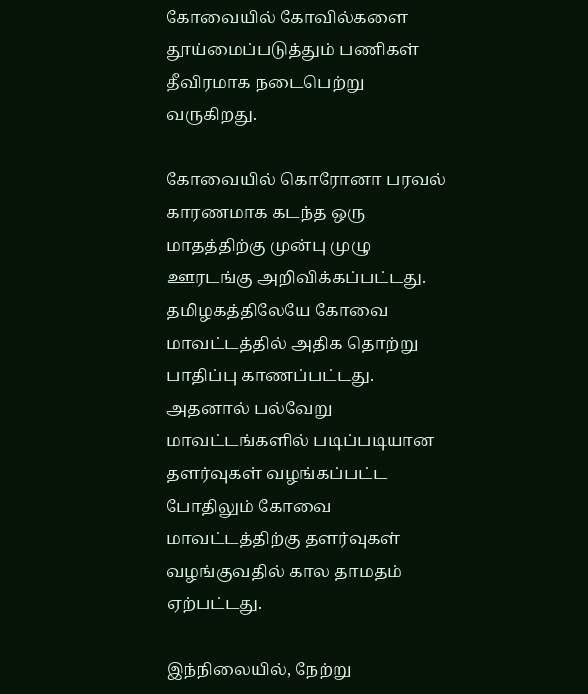கோவையில் கோவில்களை தூய்மைப்படுத்தும் பணிகள் தீவிரமாக நடைபெற்று வருகிறது.

கோவையில் கொரோனா பரவல் காரணமாக கடந்த ஒரு மாதத்திற்கு முன்பு முழு ஊரடங்கு அறிவிக்கப்பட்டது. தமிழகத்திலேயே கோவை மாவட்டத்தில் அதிக தொற்று பாதிப்பு காணப்பட்டது. அதனால் பல்வேறு மாவட்டங்களில் படிப்படியான தளர்வுகள் வழங்கப்பட்ட போதிலும் கோவை மாவட்டத்திற்கு தளர்வுகள் வழங்குவதில் கால தாமதம் ஏற்பட்டது.

இந்நிலையில், நேற்று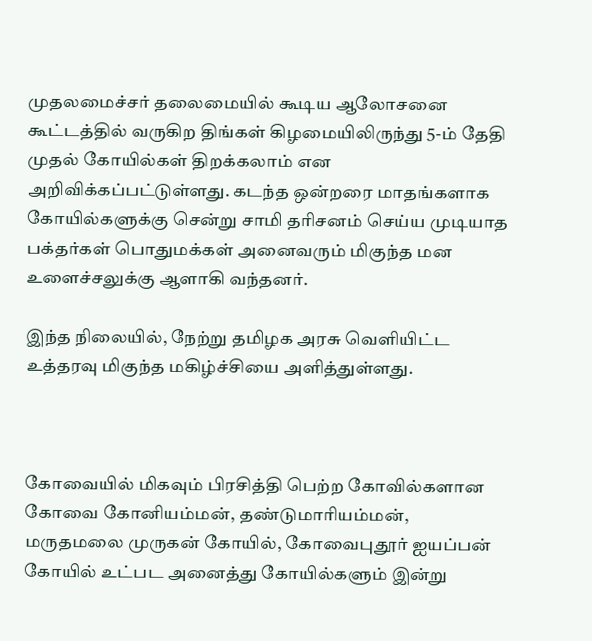முதலமைச்சர் தலைமையில் கூடிய ஆலோசனை கூட்டத்தில் வருகிற திங்கள் கிழமையிலிருந்து 5-ம் தேதி முதல் கோயில்கள் திறக்கலாம் என அறிவிக்கப்பட்டுள்ளது. கடந்த ஒன்றரை மாதங்களாக கோயில்களுக்கு சென்று சாமி தரிசனம் செய்ய முடியாத பக்தர்கள் பொதுமக்கள் அனைவரும் மிகுந்த மன உளைச்சலுக்கு ஆளாகி வந்தனர்.

இந்த நிலையில், நேற்று தமிழக அரசு வெளியிட்ட உத்தரவு மிகுந்த மகிழ்ச்சியை அளித்துள்ளது.



கோவையில் மிகவும் பிரசித்தி பெற்ற கோவில்களான கோவை கோனியம்மன், தண்டுமாரியம்மன், மருதமலை முருகன் கோயில், கோவைபுதூர் ஐயப்பன் கோயில் உட்பட அனைத்து கோயில்களும் இன்று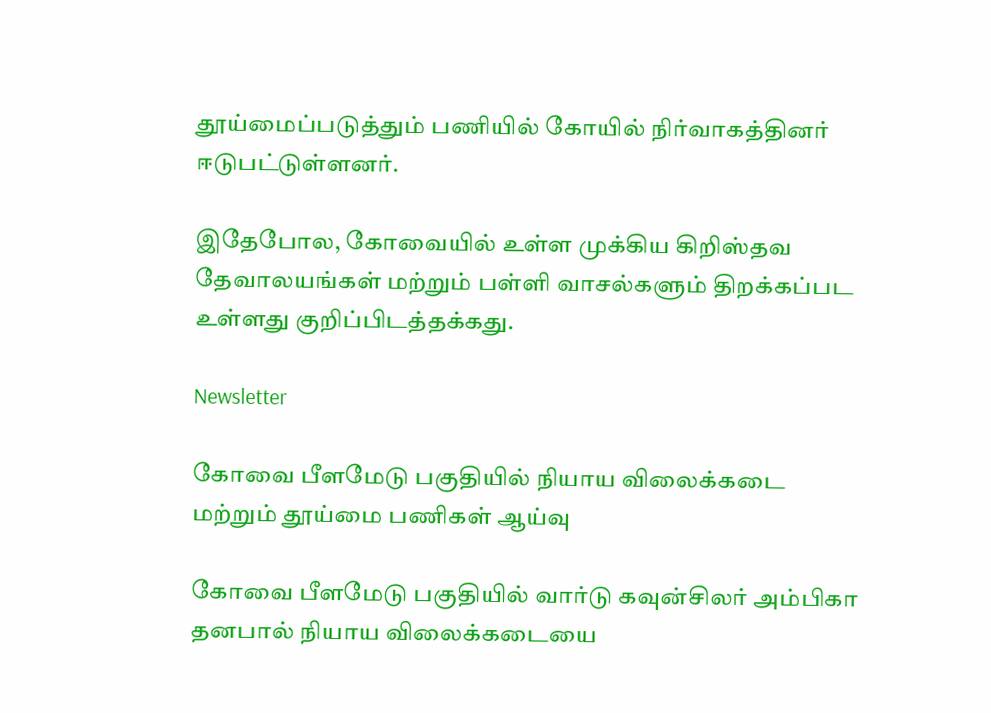தூய்மைப்படுத்தும் பணியில் கோயில் நிர்வாகத்தினர் ஈடுபட்டுள்ளனர்.

இதேபோல, கோவையில் உள்ள முக்கிய கிறிஸ்தவ தேவாலயங்கள் மற்றும் பள்ளி வாசல்களும் திறக்கப்பட உள்ளது குறிப்பிடத்தக்கது.

Newsletter

கோவை பீளமேடு பகுதியில் நியாய விலைக்கடை மற்றும் தூய்மை பணிகள் ஆய்வு

கோவை பீளமேடு பகுதியில் வார்டு கவுன்சிலர் அம்பிகா தனபால் நியாய விலைக்கடையை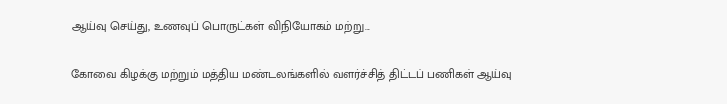ஆய்வு செய்து, உணவுப் பொருட்கள் விநியோகம் மற்று...

கோவை கிழக்கு மற்றும் மத்திய மண்டலங்களில் வளர்ச்சித் திட்டப் பணிகள் ஆய்வு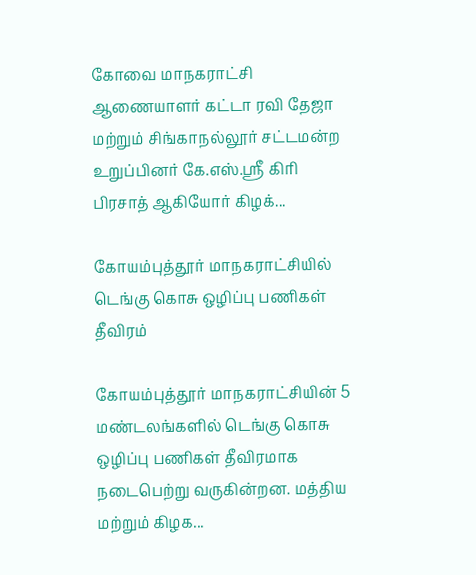கோவை மாநகராட்சி ஆணையாளர் கட்டா ரவி தேஜா மற்றும் சிங்காநல்லூர் சட்டமன்ற உறுப்பினர் கே.எஸ்.ஸ்ரீ கிரி பிரசாத் ஆகியோர் கிழக்...

கோயம்புத்தூர் மாநகராட்சியில் டெங்கு கொசு ஒழிப்பு பணிகள் தீவிரம்

கோயம்புத்தூர் மாநகராட்சியின் 5 மண்டலங்களில் டெங்கு கொசு ஒழிப்பு பணிகள் தீவிரமாக நடைபெற்று வருகின்றன. மத்திய மற்றும் கிழக...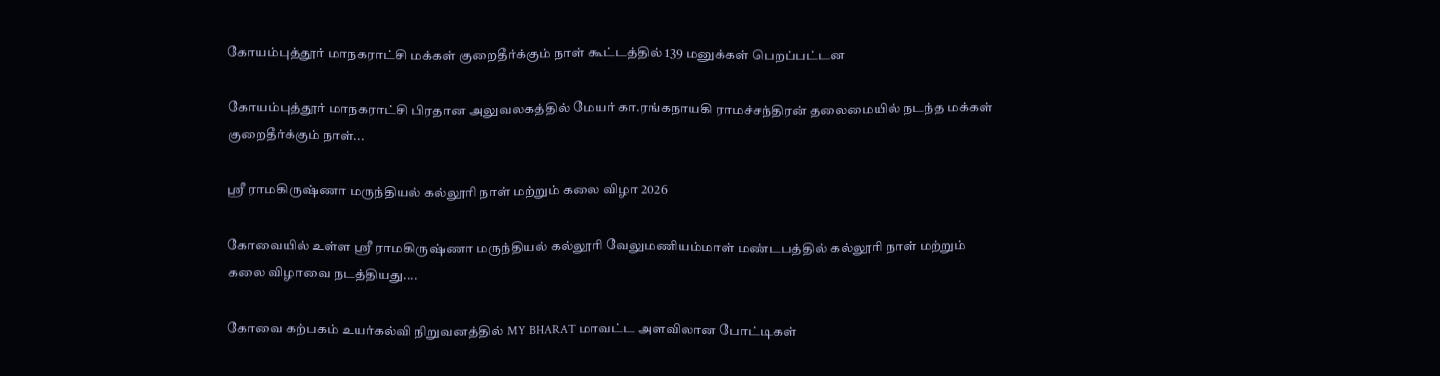கோயம்புத்தூர் மாநகராட்சி மக்கள் குறைதீர்க்கும் நாள் கூட்டத்தில் 139 மனுக்கள் பெறப்பட்டன

கோயம்புத்தூர் மாநகராட்சி பிரதான அலுவலகத்தில் மேயர் கா.ரங்கநாயகி ராமச்சந்திரன் தலைமையில் நடந்த மக்கள் குறைதீர்க்கும் நாள்...

ஸ்ரீ ராமகிருஷ்ணா மருந்தியல் கல்லூரி நாள் மற்றும் கலை விழா 2026

கோவையில் உள்ள ஸ்ரீ ராமகிருஷ்ணா மருந்தியல் கல்லூரி வேலுமணியம்மாள் மண்டபத்தில் கல்லூரி நாள் மற்றும் கலை விழாவை நடத்தியது....

கோவை கற்பகம் உயர்கல்வி நிறுவனத்தில் MY BHARAT மாவட்ட அளவிலான போட்டிகள்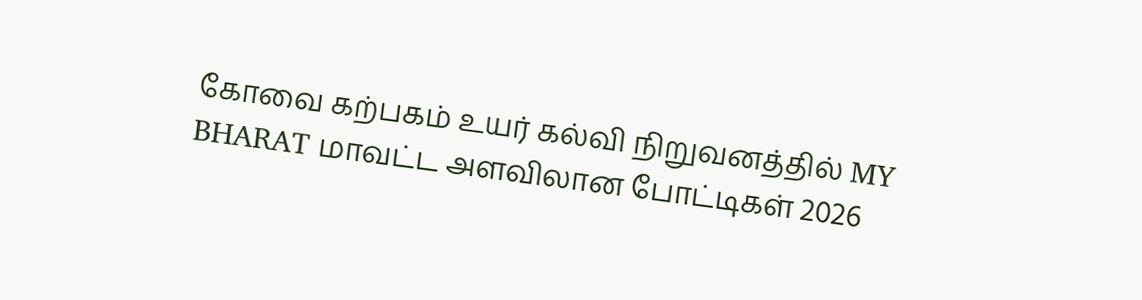கோவை கற்பகம் உயர் கல்வி நிறுவனத்தில் MY BHARAT மாவட்ட அளவிலான போட்டிகள் 2026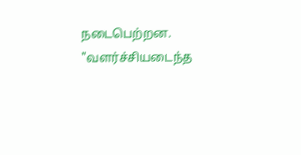நடைபெற்றன. "வளர்ச்சியடைந்த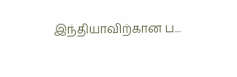இந்தியாவிற்கான ப...